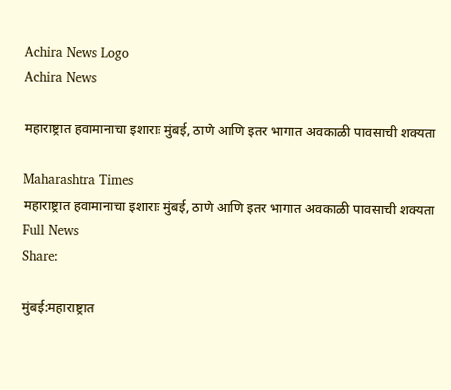Achira News Logo
Achira News

महाराष्ट्रात हवामानाचा इशाराः मुंबई, ठाणे आणि इतर भागात अवकाळी पावसाची शक्यता

Maharashtra Times
महाराष्ट्रात हवामानाचा इशाराः मुंबई, ठाणे आणि इतर भागात अवकाळी पावसाची शक्यता
Full News
Share:

मुंबई:महाराष्ट्रात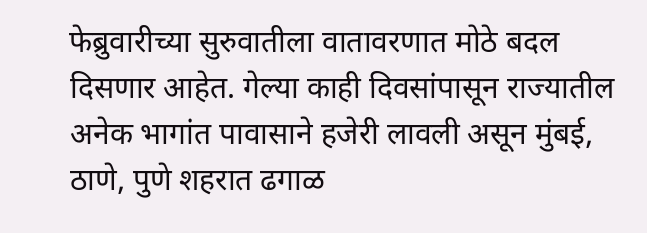फेब्रुवारीच्या सुरुवातीला वातावरणात मोठे बदल दिसणार आहेत. गेल्या काही दिवसांपासून राज्यातील अनेक भागांत पावासाने हजेरी लावली असून मुंबई, ठाणे, पुणे शहरात ढगाळ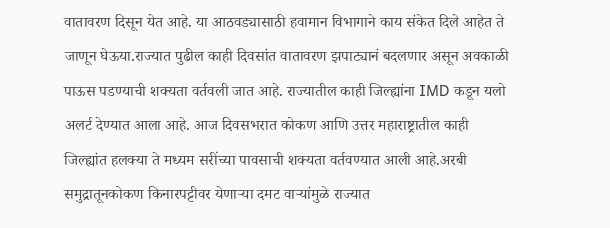वातावरण दिसून येत आहे. या आठवड्यासाठी हवामान विभागाने काय संकेत दिले आहेत ते जाणून घेऊया.राज्यात पुढील काही दिवसांत वातावरण झपाट्यानं बदलणार असून अवकाळी पाऊस पडण्याची शक्यता वर्तवली जात आहे. राज्यातील काही जिल्ह्यांना IMD कडून यलो अलर्ट देण्यात आला आहे. आज दिवसभरात कोकण आणि उत्तर महाराष्ट्रातील काही जिल्ह्यांत हलक्या ते मध्यम सरींच्या पावसाची शक्यता वर्तवण्यात आली आहे.अरबी समुद्रातूनकोकण किनारपट्टीवर येणाऱ्या दमट वाऱ्यांमुळे राज्यात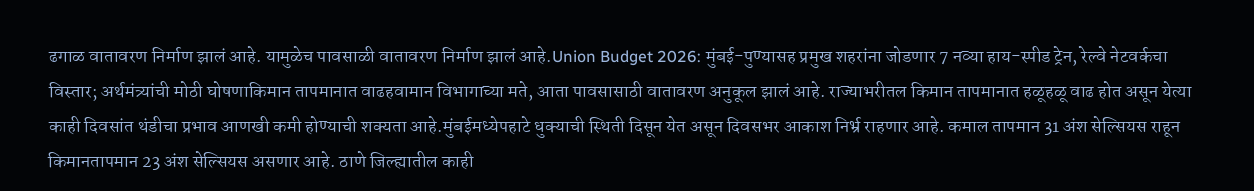ढगाळ वातावरण निर्माण झालं आहे. यामुळेच पावसाळी वातावरण निर्माण झालं आहे.Union Budget 2026: मुंबई-पुण्यासह प्रमुख शहरांना जोडणार 7 नव्या हाय-स्पीड ट्रेन, रेल्वे नेटवर्कचा विस्तार; अर्थमंत्र्यांची मोठी घोषणाकिमान तापमानात वाढहवामान विभागाच्या मते, आता पावसासाठी वातावरण अनुकूल झालं आहे. राज्याभरीतल किमान तापमानात हळूहळू वाढ होत असून येत्या काही दिवसांत थंडीचा प्रभाव आणखी कमी होण्याची शक्यता आहे.मुंबईमध्येपहाटे धुक्याची स्थिती दिसून येत असून दिवसभर आकाश निर्भ्र राहणार आहे. कमाल तापमान 31 अंश सेल्सियस राहून किमानतापमान 23 अंश सेल्सियस असणार आहे. ठाणे जिल्ह्यातील काही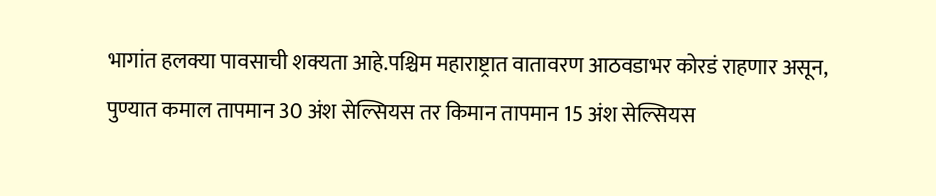भागांत हलक्या पावसाची शक्यता आहे.पश्चिम महाराष्ट्रात वातावरण आठवडाभर कोरडं राहणार असून, पुण्यात कमाल तापमान 30 अंश सेल्सियस तर किमान तापमान 15 अंश सेल्सियस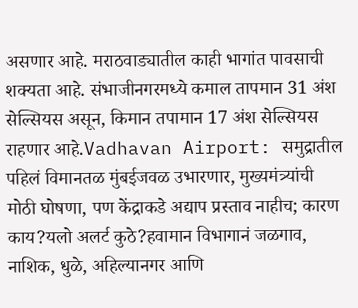असणार आहे. मराठवाड्यातील काही भागांत पावसाची शक्यता आहे. संभाजीनगरमध्ये कमाल तापमान 31 अंश सेल्सियस असून, किमान तपामान 17 अंश सेल्सियस राहणार आहे.Vadhavan Airport: समुद्रातील पहिलं विमानतळ मुंबईजवळ उभारणार, मुख्यमंत्र्यांची मोठी घोषणा, पण केंद्राकडे अद्याप प्रस्ताव नाहीच; कारण काय?यलो अलर्ट कुठे?हवामान विभागानं जळगाव, नाशिक, धुळे, अहिल्यानगर आणि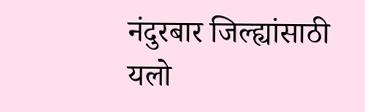नंदुरबार जिल्ह्यांसाठी यलो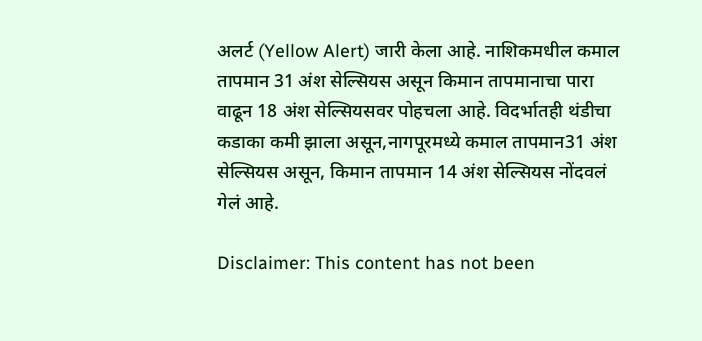अलर्ट (Yellow Alert) जारी केला आहे. नाशिकमधील कमाल तापमान 31 अंश सेल्सियस असून किमान तापमानाचा पारा वाढून 18 अंश सेल्सियसवर पोहचला आहे. विदर्भातही थंडीचा कडाका कमी झाला असून,नागपूरमध्ये कमाल तापमान31 अंश सेल्सियस असून, किमान तापमान 14 अंश सेल्सियस नोंदवलं गेलं आहे.

Disclaimer: This content has not been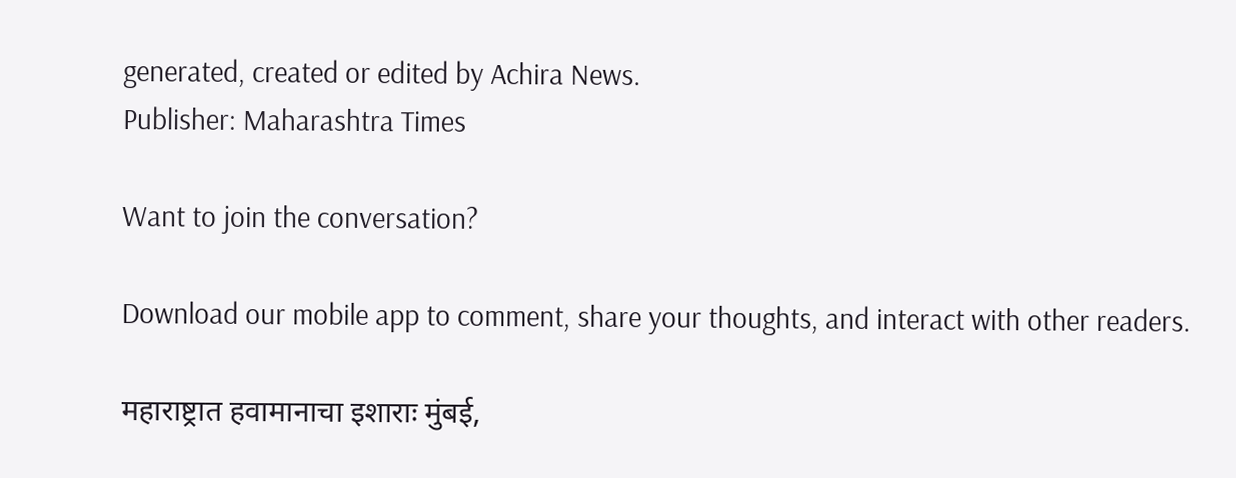generated, created or edited by Achira News.
Publisher: Maharashtra Times

Want to join the conversation?

Download our mobile app to comment, share your thoughts, and interact with other readers.

महाराष्ट्रात हवामानाचा इशाराः मुंबई,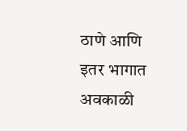ठाणे आणि इतर भागात अवकाळी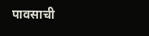पावसाची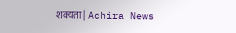शक्यता | Achira News